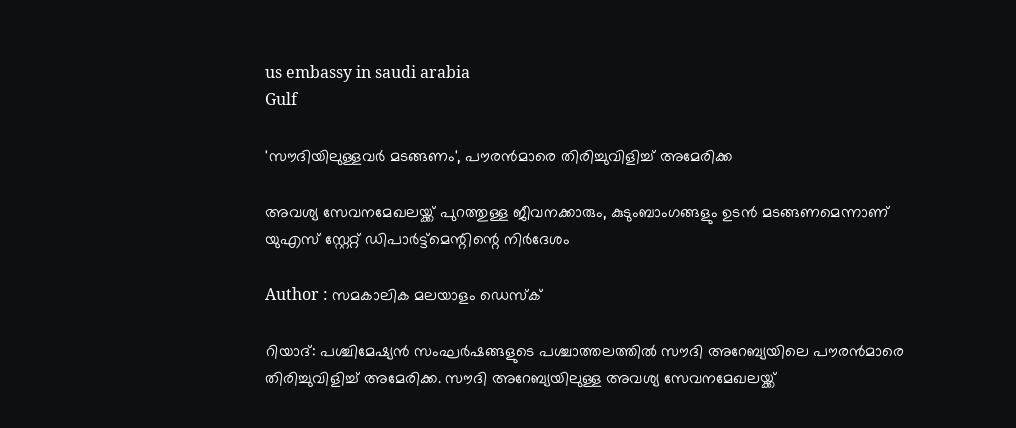us embassy in saudi arabia
Gulf

'സൗദിയിലുള്ളവര്‍ മടങ്ങണം', പൗരന്‍മാരെ തിരിച്ചുവിളിച്ച് അമേരിക്ക

അവശ്യ സേവനമേഖലയ്ക്ക് പുറത്തുള്ള ജീവനക്കാരും, കുടുംബാംഗങ്ങളും ഉടന്‍ മടങ്ങണമെന്നാണ് യുഎസ് സ്റ്റേറ്റ് ഡിപാര്‍ട്ട്‌മെന്റിന്റെ നിര്‍ദേശം

Author : സമകാലിക മലയാളം ഡെസ്ക്

റിയാദ്: പശ്ചിമേഷ്യന്‍ സംഘര്‍ഷങ്ങളുടെ പശ്ചാത്തലത്തില്‍ സൗദി അറേബ്യയിലെ പൗരന്‍മാരെ തിരിച്ചുവിളിച്ച് അമേരിക്ക. സൗദി അറേബ്യയിലുള്ള അവശ്യ സേവനമേഖലയ്ക്ക്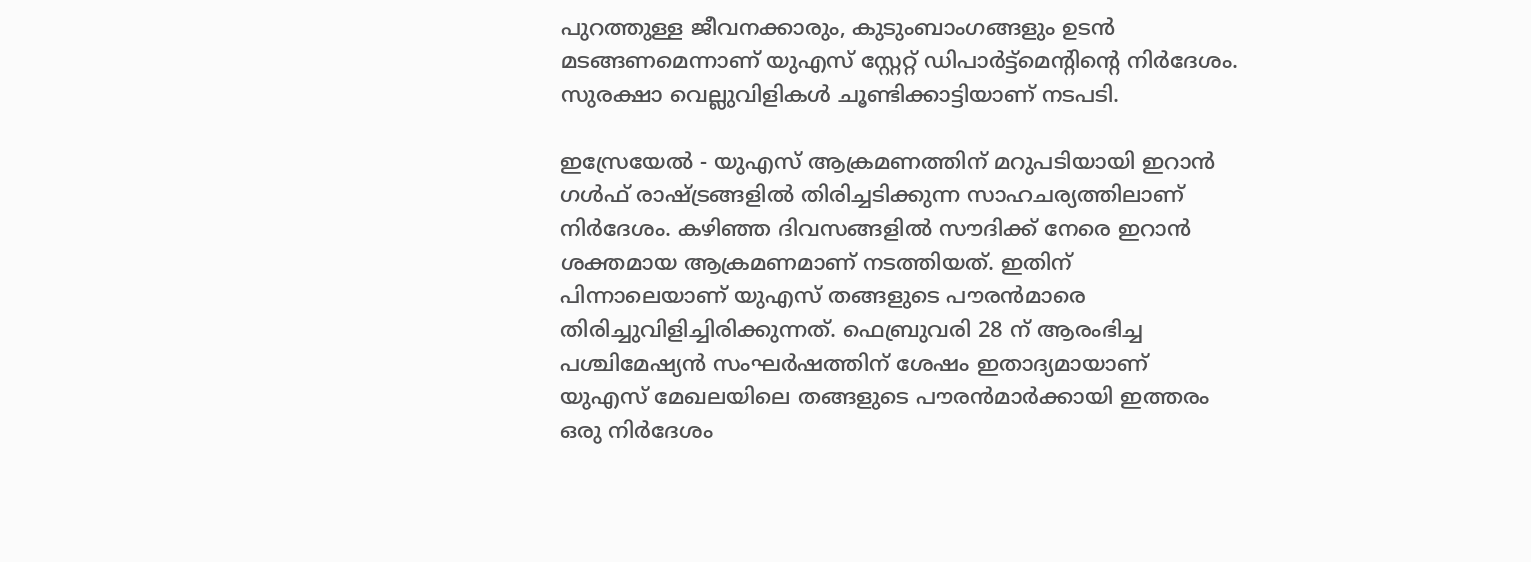പുറത്തുള്ള ജീവനക്കാരും, കുടുംബാംഗങ്ങളും ഉടന്‍ മടങ്ങണമെന്നാണ് യുഎസ് സ്റ്റേറ്റ് ഡിപാര്‍ട്ട്‌മെന്റിന്റെ നിര്‍ദേശം. സുരക്ഷാ വെല്ലുവിളികള്‍ ചൂണ്ടിക്കാട്ടിയാണ് നടപടി.

ഇസ്രേയേല്‍ - യുഎസ് ആക്രമണത്തിന് മറുപടിയായി ഇറാന്‍ ഗള്‍ഫ് രാഷ്ട്രങ്ങളില്‍ തിരിച്ചടിക്കുന്ന സാഹചര്യത്തിലാണ് നിര്‍ദേശം. കഴിഞ്ഞ ദിവസങ്ങളില്‍ സൗദിക്ക് നേരെ ഇറാന്‍ ശക്തമായ ആക്രമണമാണ് നടത്തിയത്. ഇതിന് പിന്നാലെയാണ് യുഎസ് തങ്ങളുടെ പൗരന്‍മാരെ തിരിച്ചുവിളിച്ചിരിക്കുന്നത്. ഫെബ്രുവരി 28 ന് ആരംഭിച്ച പശ്ചിമേഷ്യന്‍ സംഘര്‍ഷത്തിന് ശേഷം ഇതാദ്യമായാണ് യുഎസ് മേഖലയിലെ തങ്ങളുടെ പൗരന്‍മാര്‍ക്കായി ഇത്തരം ഒരു നിര്‍ദേശം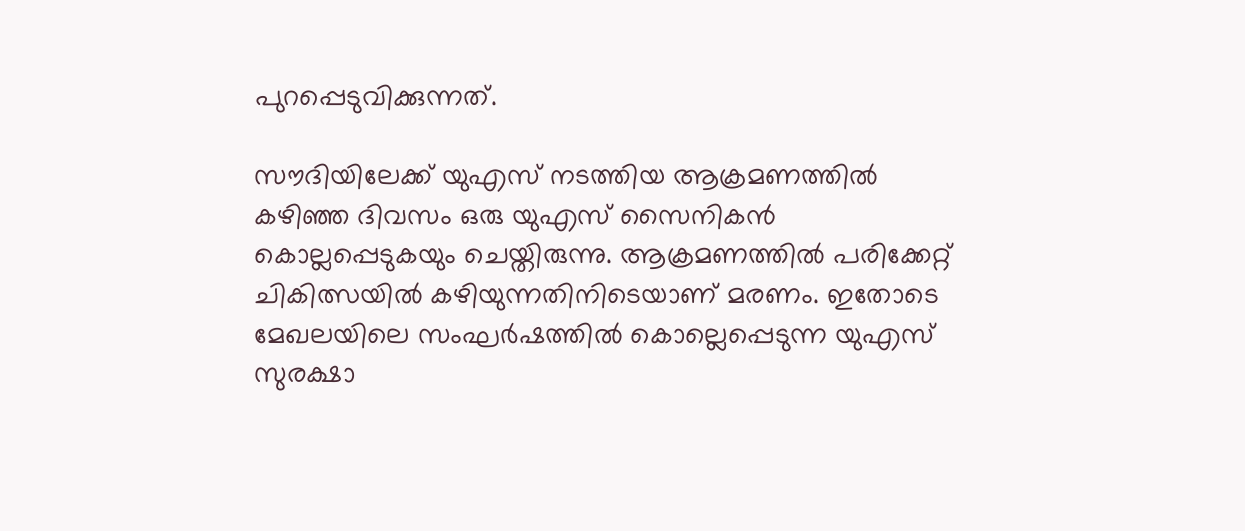പുറപ്പെടുവിക്കുന്നത്.

സൗദിയിലേക്ക് യുഎസ് നടത്തിയ ആക്രമണത്തില്‍ കഴിഞ്ഞ ദിവസം ഒരു യുഎസ് സൈനികന്‍ കൊല്ലപ്പെടുകയും ചെയ്തിരുന്നു. ആക്രമണത്തില്‍ പരിക്കേറ്റ് ചികിത്സയില്‍ കഴിയുന്നതിനിടെയാണ് മരണം. ഇതോടെ മേഖലയിലെ സംഘര്‍ഷത്തില്‍ കൊല്ലെപ്പെടുന്ന യുഎസ് സുരക്ഷാ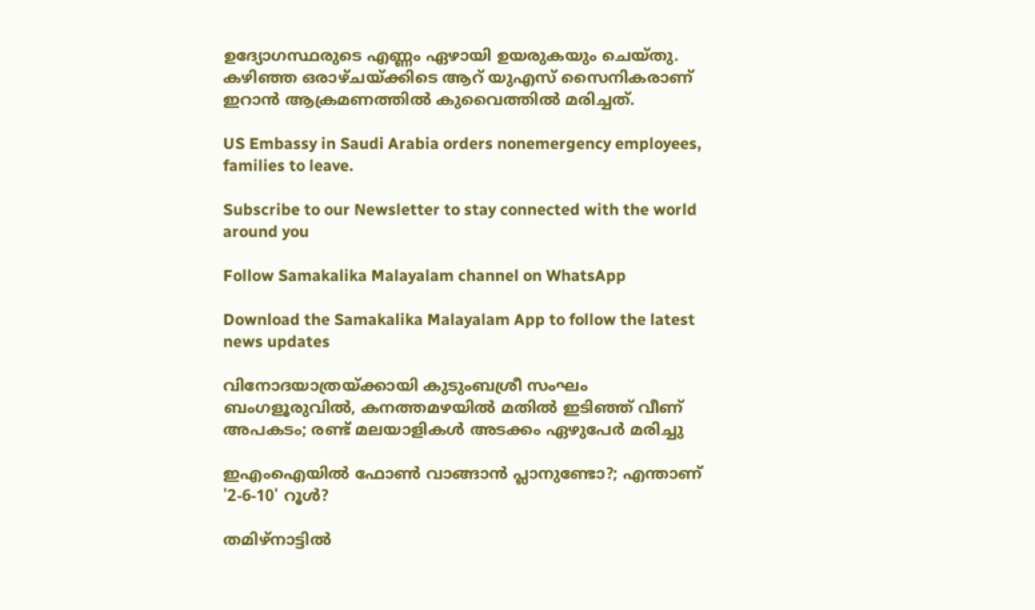ഉദ്യോഗസ്ഥരുടെ എണ്ണം ഏഴായി ഉയരുകയും ചെയ്തു. കഴിഞ്ഞ ഒരാഴ്ചയ്ക്കിടെ ആറ് യുഎസ് സൈനികരാണ് ഇറാന്‍ ആക്രമണത്തില്‍ കുവൈത്തില്‍ മരിച്ചത്.

US Embassy in Saudi Arabia orders nonemergency employees, families to leave.

Subscribe to our Newsletter to stay connected with the world around you

Follow Samakalika Malayalam channel on WhatsApp

Download the Samakalika Malayalam App to follow the latest news updates

വിനോദയാത്രയ്ക്കായി കുടുംബശ്രീ സംഘം ബംഗളൂരുവില്‍, കനത്തമഴയില്‍ മതില്‍ ഇടിഞ്ഞ് വീണ് അപകടം; രണ്ട് മലയാളികള്‍ അടക്കം ഏഴുപേര്‍ മരിച്ചു

ഇഎംഐയില്‍ ഫോണ്‍ വാങ്ങാന്‍ പ്ലാനുണ്ടോ?; എന്താണ് '2-6-10' റൂള്‍?

തമിഴ്‌നാട്ടില്‍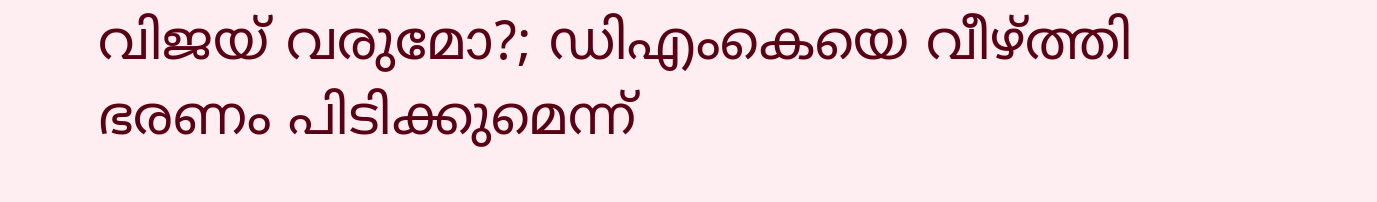വിജയ് വരുമോ?; ഡിഎംകെയെ വീഴ്ത്തി ഭരണം പിടിക്കുമെന്ന്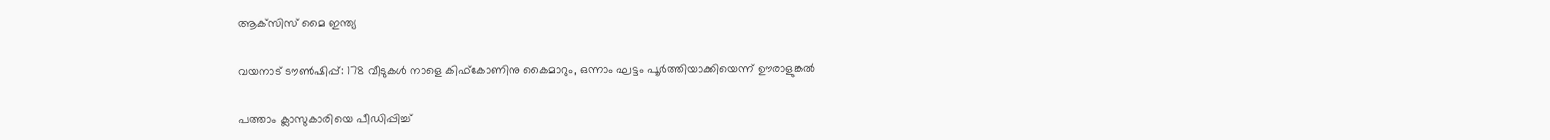ആക്‌സിസ് മൈ ഇന്ത്യ

വയനാട് ടൗൺഷിപ്പ്: 178 വീടുകൾ നാളെ കിഫ്കോണിനു കൈമാറും, ഒന്നാം ഘട്ടം പൂർത്തിയാക്കിയെന്ന് ഊരാളുങ്കൽ

പത്താം ക്ലാസുകാരിയെ പീഡിപ്പിച്ച്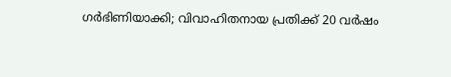ഗർഭിണിയാക്കി; വിവാഹിതനായ പ്രതിക്ക് 20 വർഷം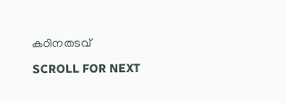കഠിനതടവ്

SCROLL FOR NEXT